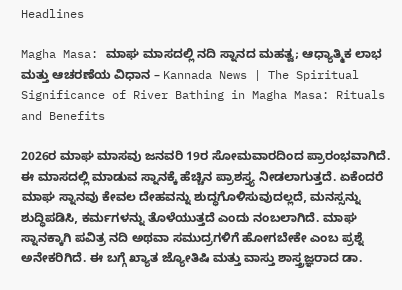Headlines

Magha Masa: ಮಾಘ ಮಾಸದಲ್ಲಿ ನದಿ ಸ್ನಾನದ ಮಹತ್ವ; ಆಧ್ಯಾತ್ಮಿಕ ಲಾಭ ಮತ್ತು ಆಚರಣೆಯ ವಿಧಾನ – Kannada News | The Spiritual Significance of River Bathing in Magha Masa: Rituals and Benefits

2026ರ ಮಾಘ ಮಾಸವು ಜನವರಿ 19ರ ಸೋಮವಾರದಿಂದ ಪ್ರಾರಂಭವಾಗಿದೆ. ಈ ಮಾಸದಲ್ಲಿ ಮಾಡುವ ಸ್ನಾನಕ್ಕೆ ಹೆಚ್ಚಿನ ಪ್ರಾಶಸ್ತ್ಯ ನೀಡಲಾಗುತ್ತದೆ. ಏಕೆಂದರೆ ಮಾಘ ಸ್ನಾನವು ಕೇವಲ ದೇಹವನ್ನು ಶುದ್ಧಗೊಳಿಸುವುದಲ್ಲದೆ, ಮನಸ್ಸನ್ನು ಶುದ್ಧಿಪಡಿಸಿ, ಕರ್ಮಗಳನ್ನು ತೊಳೆಯುತ್ತದೆ ಎಂದು ನಂಬಲಾಗಿದೆ. ಮಾಘ ಸ್ನಾನಕ್ಕಾಗಿ ಪವಿತ್ರ ನದಿ ಅಥವಾ ಸಮುದ್ರಗಳಿಗೆ ಹೋಗಬೇಕೇ ಎಂಬ ಪ್ರಶ್ನೆ ಅನೇಕರಿಗಿದೆ. ಈ ಬಗ್ಗೆ ಖ್ಯಾತ ಜ್ಯೋತಿಷಿ ಮತ್ತು ವಾಸ್ತು ಶಾಸ್ತ್ರಜ್ಞರಾದ ಡಾ.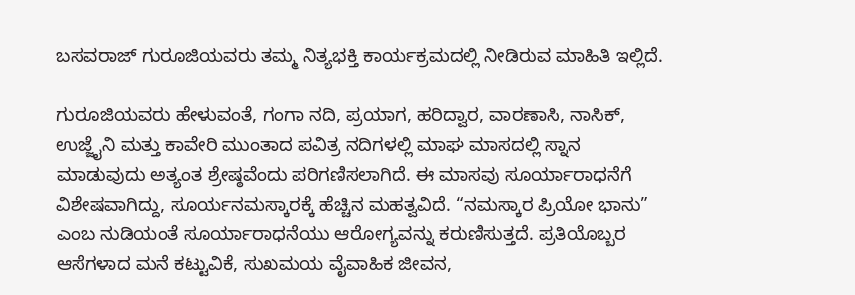ಬಸವರಾಜ್ ಗುರೂಜಿಯವರು ತಮ್ಮ ನಿತ್ಯಭಕ್ತಿ ಕಾರ್ಯಕ್ರಮದಲ್ಲಿ ನೀಡಿರುವ ಮಾಹಿತಿ ಇಲ್ಲಿದೆ.

ಗುರೂಜಿಯವರು ಹೇಳುವಂತೆ, ಗಂಗಾ ನದಿ, ಪ್ರಯಾಗ, ಹರಿದ್ವಾರ, ವಾರಣಾಸಿ, ನಾಸಿಕ್, ಉಜ್ಜೈನಿ ಮತ್ತು ಕಾವೇರಿ ಮುಂತಾದ ಪವಿತ್ರ ನದಿಗಳಲ್ಲಿ ಮಾಘ ಮಾಸದಲ್ಲಿ ಸ್ನಾನ ಮಾಡುವುದು ಅತ್ಯಂತ ಶ್ರೇಷ್ಠವೆಂದು ಪರಿಗಣಿಸಲಾಗಿದೆ. ಈ ಮಾಸವು ಸೂರ್ಯಾರಾಧನೆಗೆ ವಿಶೇಷವಾಗಿದ್ದು, ಸೂರ್ಯನಮಸ್ಕಾರಕ್ಕೆ ಹೆಚ್ಚಿನ ಮಹತ್ವವಿದೆ. “ನಮಸ್ಕಾರ ಪ್ರಿಯೋ ಭಾನು” ಎಂಬ ನುಡಿಯಂತೆ ಸೂರ್ಯಾರಾಧನೆಯು ಆರೋಗ್ಯವನ್ನು ಕರುಣಿಸುತ್ತದೆ. ಪ್ರತಿಯೊಬ್ಬರ ಆಸೆಗಳಾದ ಮನೆ ಕಟ್ಟುವಿಕೆ, ಸುಖಮಯ ವೈವಾಹಿಕ ಜೀವನ,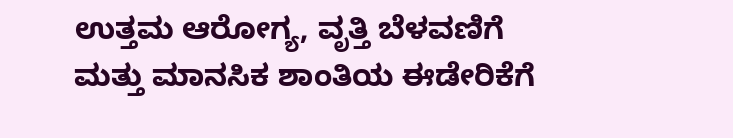ಉತ್ತಮ ಆರೋಗ್ಯ, ವೃತ್ತಿ ಬೆಳವಣಿಗೆ ಮತ್ತು ಮಾನಸಿಕ ಶಾಂತಿಯ ಈಡೇರಿಕೆಗೆ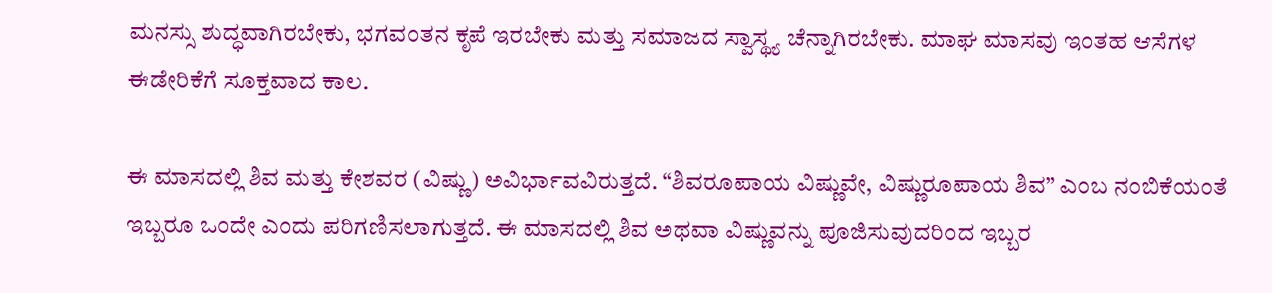ಮನಸ್ಸು ಶುದ್ಧವಾಗಿರಬೇಕು, ಭಗವಂತನ ಕೃಪೆ ಇರಬೇಕು ಮತ್ತು ಸಮಾಜದ ಸ್ವಾಸ್ಥ್ಯ ಚೆನ್ನಾಗಿರಬೇಕು. ಮಾಘ ಮಾಸವು ಇಂತಹ ಆಸೆಗಳ ಈಡೇರಿಕೆಗೆ ಸೂಕ್ತವಾದ ಕಾಲ.

ಈ ಮಾಸದಲ್ಲಿ ಶಿವ ಮತ್ತು ಕೇಶವರ (ವಿಷ್ಣು) ಅವಿರ್ಭಾವವಿರುತ್ತದೆ. “ಶಿವರೂಪಾಯ ವಿಷ್ಣುವೇ, ವಿಷ್ಣುರೂಪಾಯ ಶಿವ” ಎಂಬ ನಂಬಿಕೆಯಂತೆ ಇಬ್ಬರೂ ಒಂದೇ ಎಂದು ಪರಿಗಣಿಸಲಾಗುತ್ತದೆ. ಈ ಮಾಸದಲ್ಲಿ ಶಿವ ಅಥವಾ ವಿಷ್ಣುವನ್ನು ಪೂಜಿಸುವುದರಿಂದ ಇಬ್ಬರ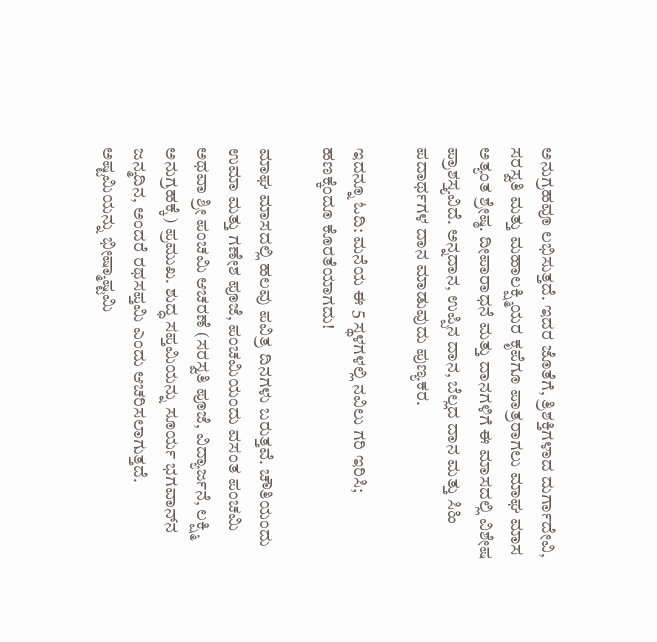ಅನುಗ್ರಹವೂ ಲಭಿಸುತ್ತದೆ. ಇದರ ಜೊತೆಗೆ, ತ್ರಿಶಕ್ತಿಗಳಾದ ದುರ್ಗಾದೇವಿ, ಸರಸ್ವತಿ ಮತ್ತು ಮಹಾಲಕ್ಷ್ಮಿಯರ ಕೃಪೆಗೂ ಪಾತ್ರರಾಗಲು ಮಾಘ ಮಾಸ ಅತ್ಯಂತ ಶ್ರೇಷ್ಠ. ದೀಪಾರಾಧನೆ ಮತ್ತು ದಾನಗಳಿಗೆ ಈ ಮಾಸದಲ್ಲಿ ವಿಶೇಷ ಪ್ರಾಶಸ್ತ್ಯವಿದೆ. ಅನ್ನದಾನ, ಉಪ್ಪಿನ ದಾನ, ಬೆಲ್ಲದ ದಾನ ಮತ್ತು ಸಿಹಿ ಪದಾರ್ಥಗಳ ದಾನ ಮಾಡುವುದು ಪುಣ್ಯಕರ.

ಇದನ್ನೂ ಓದಿ: ಮನೆಯ ಈ 5 ಸ್ಥಳಗಳಲ್ಲಿ ನವಿಲು ಗರಿ ಇರಿಸಿ; ಹಣಕ್ಕೆಂದೂ ಕೊರತೆಯಾಗದು!

ಮಾಘ ಮಾಸದಲ್ಲಿ ಹಲವು ಪವಿತ್ರ ದಿನಗಳು ಬರುತ್ತವೆ. ಚೌತಿಯಂದು ಉಮಾ ಮತ್ತು ಗಣೇಶ ಪೂಜೆ, ಪಂಚಮಿಯಂದು ವಸಂತ ಪಂಚಮಿ ಅಥವಾ ಶ್ರೀ ಪಂಚಮಿ ಆಚರಣೆ (ಸರಸ್ವತಿ ಪೂಜೆ, ವಿದ್ಯಾರ್ಜನೆ, ಲಕ್ಷ್ಮಿ ಅನುಗ್ರಹಕ್ಕೆ) ಪ್ರಮುಖ. ಶುದ್ಧ ಸಪ್ತಮಿಯನ್ನು ಸೂರ್ಯ ಭಗವಾನ್‌ನ ಜನ್ಮದಿನ, ಅಂದರೆ ರಥಸಪ್ತಮಿ ಎಂದು ಆಚರಿಸಲಾಗುತ್ತದೆ. ಅಷ್ಟಮಿಯನ್ನು ಭೀಷ್ಮಾಷ್ಟಮಿ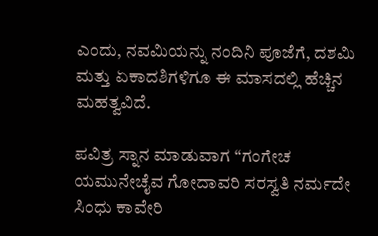ಎಂದು, ನವಮಿಯನ್ನು ನಂದಿನಿ ಪೂಜೆಗೆ, ದಶಮಿ ಮತ್ತು ಏಕಾದಶಿಗಳಿಗೂ ಈ ಮಾಸದಲ್ಲಿ ಹೆಚ್ಚಿನ ಮಹತ್ವವಿದೆ.

ಪವಿತ್ರ ಸ್ನಾನ ಮಾಡುವಾಗ “ಗಂಗೇಚ ಯಮುನೇಚೈವ ಗೋದಾವರಿ ಸರಸ್ವತಿ ನರ್ಮದೇ ಸಿಂಧು ಕಾವೇರಿ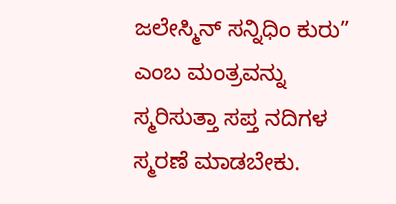ಜಲೇಸ್ಮಿನ್ ಸನ್ನಿಧಿಂ ಕುರು” ಎಂಬ ಮಂತ್ರವನ್ನು ಸ್ಮರಿಸುತ್ತಾ ಸಪ್ತ ನದಿಗಳ ಸ್ಮರಣೆ ಮಾಡಬೇಕು.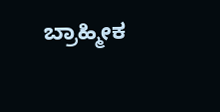ಬ್ರಾಹ್ಮೀಕ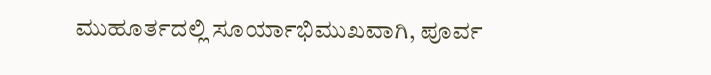ಮುಹೂರ್ತದಲ್ಲಿ ಸೂರ್ಯಾಭಿಮುಖವಾಗಿ, ಪೂರ್ವ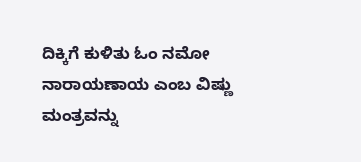ದಿಕ್ಕಿಗೆ ಕುಳಿತು ಓಂ ನಮೋ ನಾರಾಯಣಾಯ ಎಂಬ ವಿಷ್ಣು ಮಂತ್ರವನ್ನು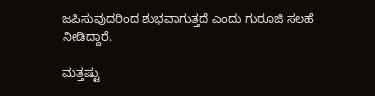ಜಪಿಸುವುದರಿಂದ ಶುಭವಾಗುತ್ತದೆ ಎಂದು ಗುರೂಜಿ ಸಲಹೆ ನೀಡಿದ್ದಾರೆ.

ಮತ್ತಷ್ಟು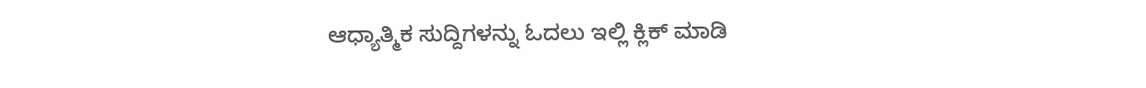ಆಧ್ಯಾತ್ಮಿಕ ಸುದ್ದಿಗಳನ್ನು ಓದಲು ಇಲ್ಲಿ ಕ್ಲಿಕ್ ಮಾಡಿ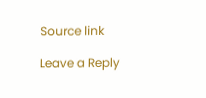Source link

Leave a Reply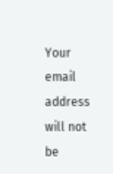Your email address will not be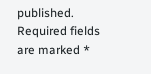published. Required fields are marked *